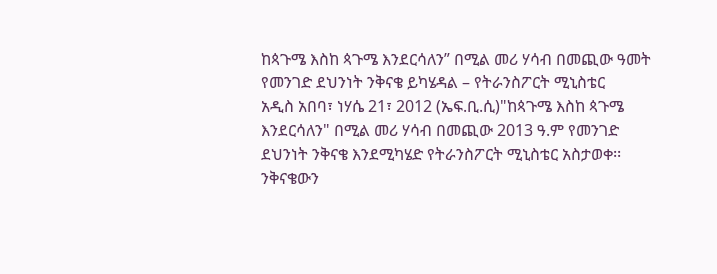ከጳጉሜ እስከ ጳጉሜ እንደርሳለን” በሚል መሪ ሃሳብ በመጪው ዓመት የመንገድ ደህንነት ንቅናቄ ይካሄዳል – የትራንስፖርት ሚኒስቴር
አዲስ አበባ፣ ነሃሴ 21፣ 2012 (ኤፍ.ቢ.ሲ)"ከጳጉሜ እስከ ጳጉሜ እንደርሳለን" በሚል መሪ ሃሳብ በመጪው 2013 ዓ.ም የመንገድ ደህንነት ንቅናቄ እንደሚካሄድ የትራንስፖርት ሚኒስቴር አስታወቀ፡፡
ንቅናቄውን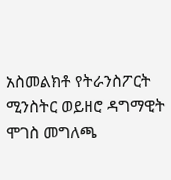አስመልክቶ የትራንስፖርት ሚንስትር ወይዘሮ ዳግማዊት ሞገስ መግለጫ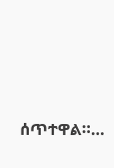ሰጥተዋል።…